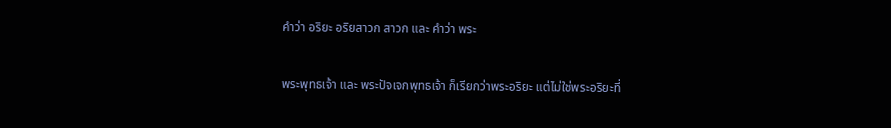คำว่า อริยะ อริยสาวก สาวก และ คำว่า พระ

พระพุทธเจ้า และ พระปัจเจกพุทธเจ้า ก็เรียกว่าพระอริยะ แต่ไม่ใช่พระอริยะที่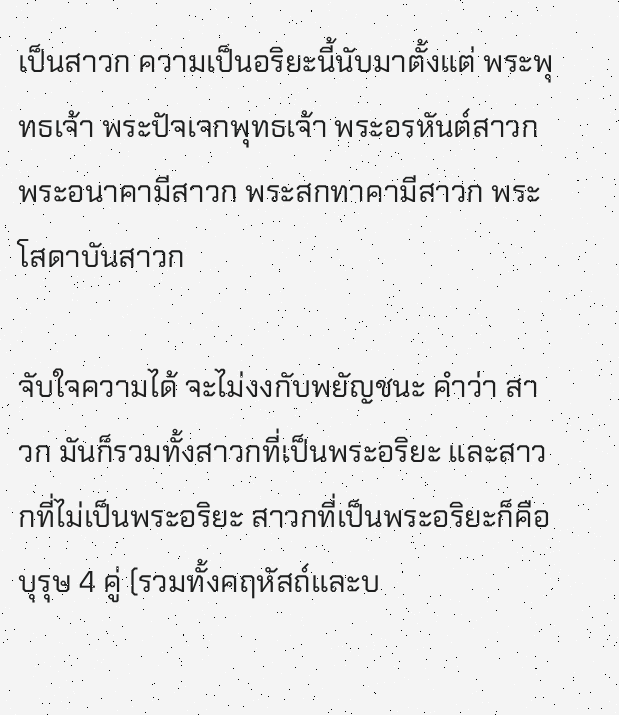เป็นสาวก ความเป็นอริยะนี้นับมาตั้งแต่ พระพุทธเจ้า พระปัจเจกพุทธเจ้า พระอรหันต์สาวก พระอนาคามีสาวก พระสกทาคามีสาวก พระโสดาบันสาวก

จับใจความได้ จะไม่งงกับพยัญชนะ คำว่า สาวก มันก็รวมทั้งสาวกที่เป็นพระอริยะ และสาวกที่ไม่เป็นพระอริยะ สาวกที่เป็นพระอริยะก็คือบุรุษ 4 คู่ (รวมทั้งคฤหัสถ์และบ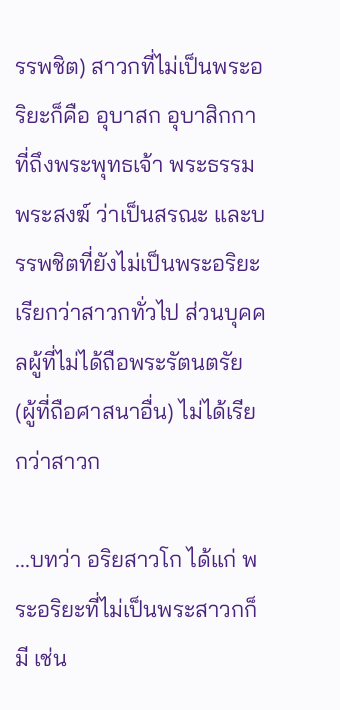รรพชิต) สาวกที่ไม่เป็นพระอริยะก็คือ อุบาสก อุบาสิกกา ที่ถึงพระพุทธเจ้า พระธรรม พระสงฆ์ ว่าเป็นสรณะ และบรรพชิตที่ยังไม่เป็นพระอริยะ เรียกว่าสาวกทั่วไป ส่วนบุคคลผู้ที่ไม่ได้ถือพระรัตนตรัย (ผู้ที่ถือศาสนาอื่น) ไม่ได้เรียกว่าสาวก

...บทว่า อริยสาวโก ได้แก่ พระอริยะที่ไม่เป็นพระสาวกก็มี เช่น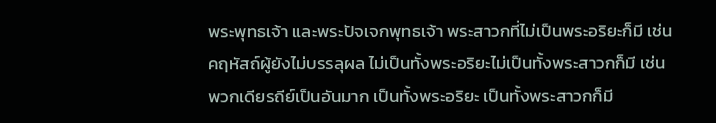พระพุทธเจ้า และพระปัจเจกพุทธเจ้า พระสาวกที่ไม่เป็นพระอริยะก็มี เช่น คฤหัสถ์ผู้ยังไม่บรรลุผล ไม่เป็นทั้งพระอริยะไม่เป็นทั้งพระสาวกก็มี เช่น พวกเดียรถีย์เป็นอันมาก เป็นทั้งพระอริยะ เป็นทั้งพระสาวกก็มี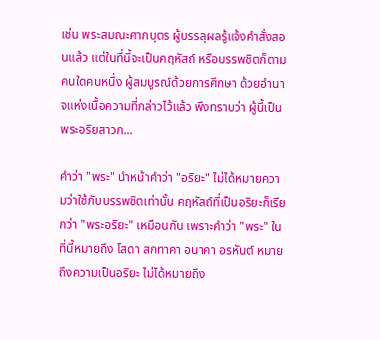เช่น พระสมณะศากบุตร ผู้บรรลุผลรู้แจ้งคำสั่งสอนแล้ว แต่ในที่นี้จะเป็นคฤหัสถ์ หรือบรรพชิตก็ตามคนใดคนหนึ่ง ผู้สมบูรณ์ด้วยการศึกษา ด้วยอำนาจแห่งเนื้อความที่กล่าวไว้แล้ว พึงทราบว่า ผู้นี้เป็นพระอริยสาวก...

คำว่า "พระ" นำหน้าคำว่า "อริยะ" ไม่ได้หมายความว่าใช้กับบรรพชิตเท่านั้น คฤหัสถ์ที่เป็นอริยะก็เรียกว่า "พระอริยะ" เหมือนกัน เพราะคำว่า "พระ" ในที่นี้หมายถึง โสดา สกทาคา อนาคา อรหันต์ หมายถึงความเป็นอริยะ ไม่ได้หมายถึง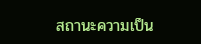สถานะความเป็น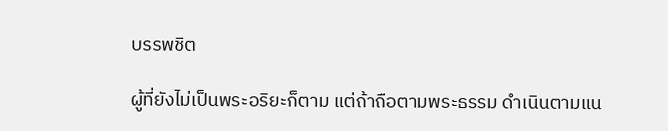บรรพชิต

ผู้ที่ยังไม่เป็นพระอริยะก็ตาม แต่ถ้าถือตามพระธรรม ดำเนินตามแน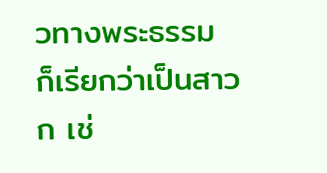วทางพระธรรม ก็เรียกว่าเป็นสาวก เช่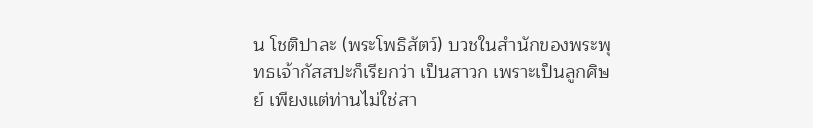น โชติปาละ (พระโพธิสัตว์) บวชในสำนักของพระพุทธเจ้ากัสสปะก็เรียกว่า เป็นสาวก เพราะเป็นลูกศิษย์ เพียงแต่ท่านไม่ใช่สา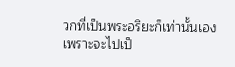วกที่เป็นพระอริยะก็เท่านั้นเอง เพราะจะไปเป็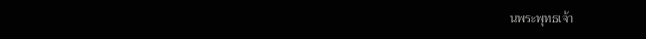นพระพุทธเจ้า